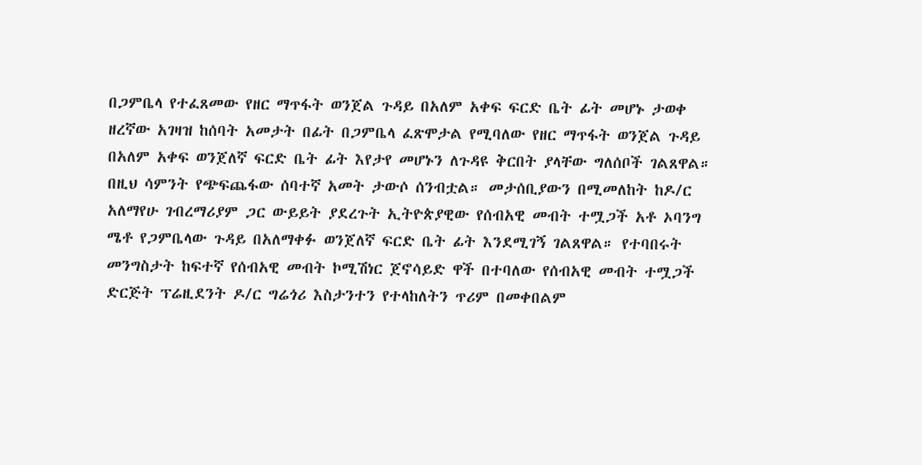በጋምቤላ የተፈጸመው የዘር ማጥፋት ወንጀል ጉዳይ በአለም አቀፍ ፍርድ ቤት ፊት መሆኑ ታወቀ
ዘረኛው አገዛዝ ከሰባት አመታት በፊት በጋምቤላ ፈጽሞታል የሚባለው የዘር ማጥፋት ወንጀል ጉዳይ በአለም አቀፍ ወንጀለኛ ፍርድ ቤት ፊት እየታየ መሆኑን ለጉዳዩ ቅርበት ያላቸው ግለሰቦች ገልጸዋል።
በዚህ ሳምንት የጭፍጨፋው ሰባተኛ አመት ታውሶ ሰንብቷል። መታሰቢያውን በሚመለከት ከዶ/ር አለማየሁ ገብረማሪያም ጋር ውይይት ያደረጉት ኢትዮጵያዊው የሰብአዊ መብት ተሟጋች አቶ ኦባንግ ሜቶ የጋምቤላው ጉዳይ በአለማቀፉ ወንጀለኛ ፍርድ ቤት ፊት እንደሚገኝ ገልጸዋል። የተባበሩት መንግስታት ከፍተኛ የሰብአዊ መብት ኮሚሽነር ጀኖሳይድ ዋች በተባለው የሰብአዊ መብት ተሟጋች ድርጅት ፕሬዚደንት ዶ/ር ግሬጎሪ እስታንተን የተላከለትን ጥሪም በመቀበልም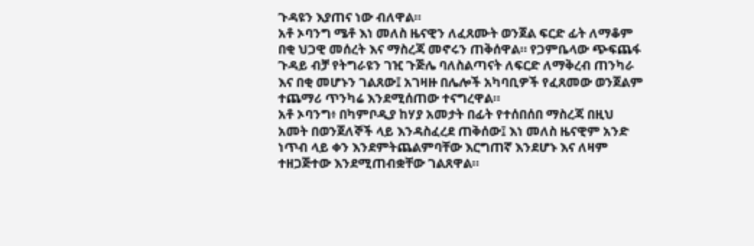ጉዳዩን እያጠና ነው ብለዋል።
አቶ ኦባንግ ሜቶ እነ መለስ ዜናዊን ለፈጸሙት ወንጀል ፍርድ ፊት ለማቆም በቂ ህጋዊ መሰረት እና ማስረጃ መኖሩን ጠቅሰዋል። የጋምቤላው ጭፍጨፋ ጉዳይ ብቻ የትግራዩን ገዢ ጉጅሌ ባለስልጣናት ለፍርድ ለማቅረብ ጠንካራ እና በቂ መሆኑን ገልጸው፤ አገዛዙ በሌሎች አካባቢዎች የፈጸመው ወንጀልም ተጨማሪ ጥንካሬ እንደሚሰጠው ተናግረዋል።
አቶ ኦባንግ፥ በካምቦዲያ ከሃያ አመታት በፊት የተሰበሰበ ማስረጃ በዚህ አመት በወንጀለኞች ላይ እንዳስፈረደ ጠቅሰው፤ እነ መለስ ዜናዊም አንድ ነጥብ ላይ ቀን እንደምትጨልምባቸው እርግጠኛ እንደሆኑ እና ለዛም ተዘጋጅተው እንደሚጠብቋቸው ገልጸዋል።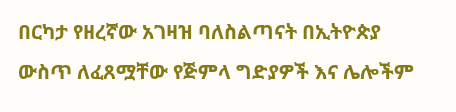በርካታ የዘረኛው አገዛዝ ባለስልጣናት በኢትዮጵያ ውስጥ ለፈጸሟቸው የጅምላ ግድያዎች እና ሌሎችም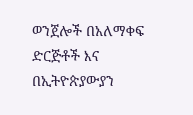ወንጀሎች በአለማቀፍ ድርጅቶች እና በኢትዮጵያውያን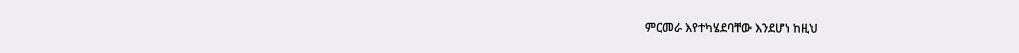ምርመራ እየተካሄደባቸው እንደሆነ ከዚህ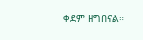ቀደም ዘግበናል።